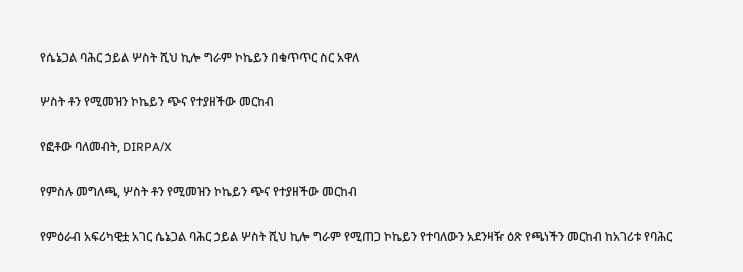የሴኔጋል ባሕር ኃይል ሦስት ሺህ ኪሎ ግራም ኮኬይን በቁጥጥር ስር አዋለ

ሦስት ቶን የሚመዝን ኮኬይን ጭና የተያዘችው መርከብ

የፎቶው ባለመብት, DIRPA/X

የምስሉ መግለጫ, ሦስት ቶን የሚመዝን ኮኬይን ጭና የተያዘችው መርከብ

የምዕራብ አፍሪካዊቷ አገር ሴኔጋል ባሕር ኃይል ሦስት ሺህ ኪሎ ግራም የሚጠጋ ኮኬይን የተባለውን አደንዛዥ ዕጽ የጫነችን መርከብ ከአገሪቱ የባሕር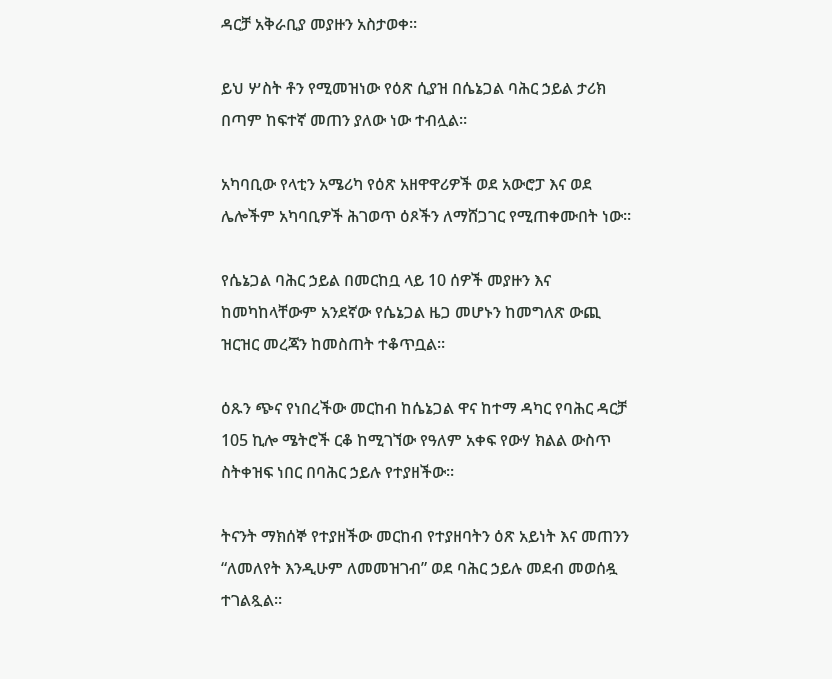ዳርቻ አቅራቢያ መያዙን አስታወቀ።

ይህ ሦስት ቶን የሚመዝነው የዕጽ ሲያዝ በሴኔጋል ባሕር ኃይል ታሪክ በጣም ከፍተኛ መጠን ያለው ነው ተብሏል።

አካባቢው የላቲን አሜሪካ የዕጽ አዘዋዋሪዎች ወደ አውሮፓ እና ወደ ሌሎችም አካባቢዎች ሕገወጥ ዕጾችን ለማሸጋገር የሚጠቀሙበት ነው።

የሴኔጋል ባሕር ኃይል በመርከቧ ላይ 10 ሰዎች መያዙን እና ከመካከላቸውም አንደኛው የሴኔጋል ዜጋ መሆኑን ከመግለጽ ውጪ ዝርዝር መረጃን ከመስጠት ተቆጥቧል።

ዕጹን ጭና የነበረችው መርከብ ከሴኔጋል ዋና ከተማ ዳካር የባሕር ዳርቻ 105 ኪሎ ሜትሮች ርቆ ከሚገኘው የዓለም አቀፍ የውሃ ክልል ውስጥ ስትቀዝፍ ነበር በባሕር ኃይሉ የተያዘችው።

ትናንት ማክሰኞ የተያዘችው መርከብ የተያዘባትን ዕጽ አይነት እና መጠንን “ለመለየት እንዲሁም ለመመዝገብ” ወደ ባሕር ኃይሉ መደብ መወሰዷ ተገልጿል።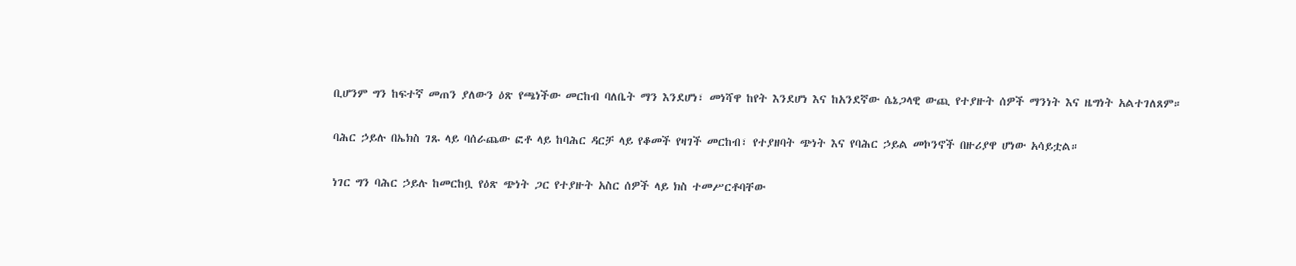ቢሆንም ግን ከፍተኛ መጠን ያለውን ዕጽ የጫነችው መርከብ ባለቤት ማን እንደሆነ፣ መነሻዋ ከየት እንደሆነ እና ከአንደኛው ሴኔጋላዊ ውጪ የተያዙት ሰዎች ማንነት እና ዜግነት አልተገለጸም።

ባሕር ኃይሉ በኤክስ ገጹ ላይ ባሰራጨው ፎቶ ላይ ከባሕር ዳርቻ ላይ የቆመች የዛገች መርከብ፣ የተያዘባት ጭነት እና የባሕር ኃይል መኮንኖች በዙሪያዋ ሆነው አሳይቷል።

ነገር ግን ባሕር ኃይሉ ከመርከቧ የዕጽ ጭነት ጋር የተያዙት አስር ሰዎች ላይ ክስ ተመሥርቶባቸው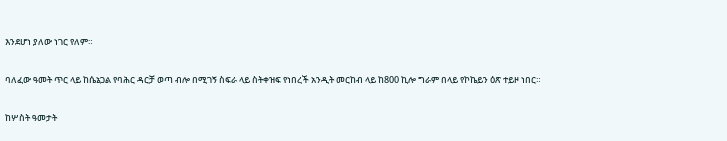እንደሆነ ያለው ነገር የለም።

ባለፈው ዓመት ጥር ላይ ከሴኔጋል የባሕር ዳርቻ ወጣ ብሎ በሚገኝ ስፍራ ላይ ስትቀዝፍ የነበረች አንዲት መርከብ ላይ ከ800 ኪሎ ግራም በላይ የኮኬይን ዕጽ ተይዞ ነበር።

ከሦስት ዓመታት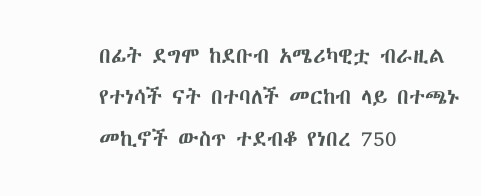በፊት ደግሞ ከደቡብ አሜሪካዊቷ ብራዚል የተነሳች ናት በተባለች መርከብ ላይ በተጫኑ መኪኖች ውስጥ ተደብቆ የነበረ 750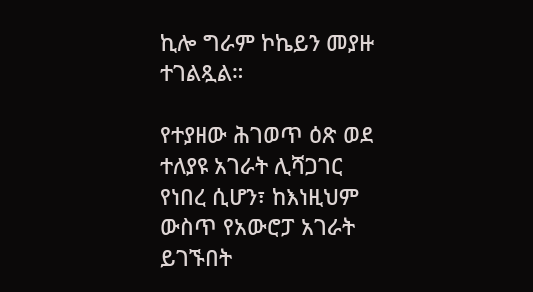ኪሎ ግራም ኮኬይን መያዙ ተገልጿል።

የተያዘው ሕገወጥ ዕጽ ወደ ተለያዩ አገራት ሊሻጋገር የነበረ ሲሆን፣ ከእነዚህም ውስጥ የአውሮፓ አገራት ይገኙበት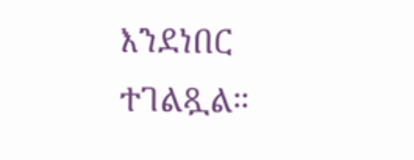እንደነበር ተገልጿል።